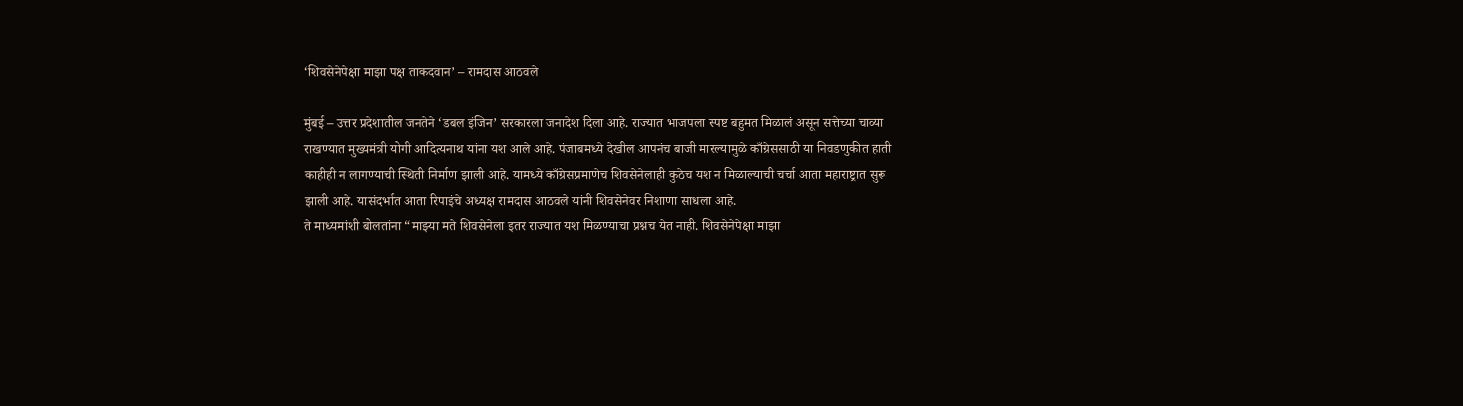‘शिवसेनेपेक्षा माझा पक्ष ताकदवान’ – रामदास आठवले

मुंबई – उत्तर प्रदेशातील जनतेने ‘डबल इंजिन’ सरकारला जनादेश दिला आहे. राज्यात भाजपला स्पष्ट बहुमत मिळालं असून सत्तेच्या चाव्या राखण्यात मुख्यमंत्री योगी आदित्यनाथ यांना यश आले आहे. पंजाबमध्ये देखील आपनंच बाजी मारल्यामुळे काँग्रेससाठी या निवडणुकीत हाती काहीही न लागण्याची स्थिती निर्माण झाली आहे. यामध्ये काँग्रेसप्रमाणेच शिवसेनेलाही कुठेच यश न मिळाल्याची चर्चा आता महाराष्ट्रात सुरू झाली आहे. यासंदर्भात आता रिपाइंचे अध्यक्ष रामदास आठवले यांनी शिवसेनेवर निशाणा साधला आहे.
ते माध्यमांशी बोलतांना “माझ्या मते शिवसेनेला इतर राज्यात यश मिळण्याचा प्रश्नच येत नाही. शिवसेनेपेक्षा माझा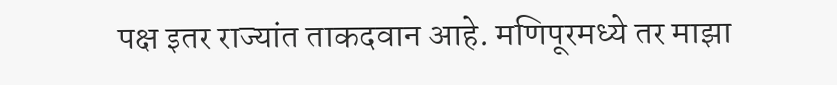पक्ष इतर राज्यांत ताकदवान आहे. मणिपूरमध्ये तर माझा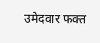उमेदवार फक्त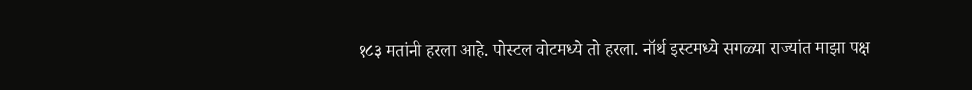१८३ मतांनी हरला आहे. पोस्टल वोटमध्ये तो हरला. नॉर्थ इस्टमध्ये सगळ्या राज्यांत माझा पक्ष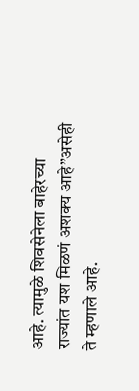आहे. त्यामुळे शिवसेनेला बाहेरच्या राज्यांत यश मिळणं अशक्य आहे”असेही ते म्हणाले आहे.